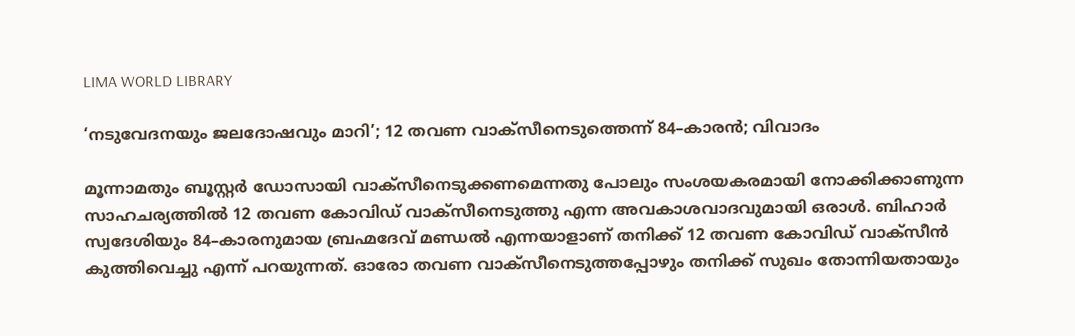LIMA WORLD LIBRARY

‘നടുവേദനയും ജലദോഷവും മാറി’; 12 തവണ വാക്സീനെടുത്തെന്ന് 84–കാരൻ; വിവാദം

മൂന്നാമതും ബൂസ്റ്റർ ഡോസായി വാക്സീനെടുക്കണമെന്നതു പോലും സംശയകരമായി നോക്കിക്കാണുന്ന സാഹചര്യത്തില്‍ 12 തവണ കോവിഡ് വാക്സീനെടുത്തു എന്ന അവകാശവാദവുമായി ഒരാൾ. ബിഹാർ സ്വദേശിയും 84–കാരനുമായ ബ്രഹ്മദേവ് മണ്ഡൽ എന്നയാളാണ് തനിക്ക് 12 തവണ കോവിഡ് വാക്സീൻ കുത്തിവെച്ചു എന്ന് പറയുന്നത്. ഓരോ തവണ വാക്സീനെടുത്തപ്പോഴും തനിക്ക് സുഖം തോന്നിയതായും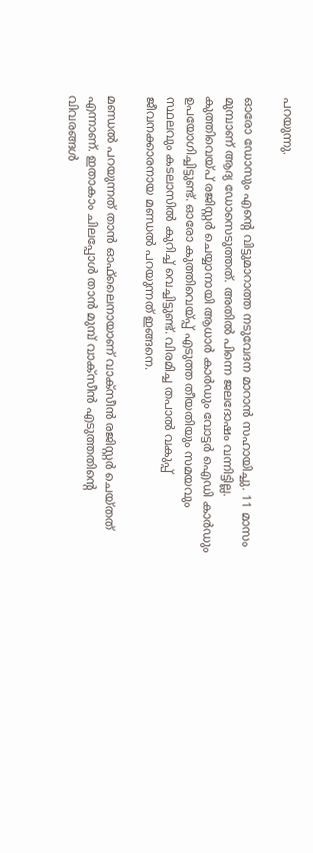പറയുന്നു.

ഓരോ ഡോസും എന്റെ വിട്ടുമാറാത്ത നടുവേദന മാറാൻ സഹായിച്ചു. 11 മാസം മുമ്പാണ് ആദ്യ ഡോസെടുത്തത്. അതിൽ പിന്നെ ജലദോഷം വന്നിട്ടില്ല. കുത്തിവെയ്പ് രജിസ്റ്റർ ചെയ്യാനായി ആധാർ കാർഡും വോട്ടർ ഐഡി കാർഡും ഉപയോഗിച്ചിട്ടുണ്ട്. ഓരോ കുത്തിവെയ്പ്പ് എടുത്ത തീയതിയും സമയവും സ്ഥലവും കടലാസിൽ കുറിച്ച് വെച്ചിട്ടുണ്ട്. വിരമിച്ച തപാൽ വകുപ്പ് ജീവനക്കാരനായ മണ്ഡൽ പറയുന്നത് ഇങ്ങനെ.

മണ്ഡൽ പറയുന്നത് താൻ ഓഫ്‍ലൈനായാണ് വാക്സീൻ രജിസ്റ്റർ ചെയ്തത് എന്നാണ്. ഇതാകാം ചിലപ്പോൾ താൻ മുമ്പ് വാക്സീൻ എടുത്തതിന്റെ വിവരങ്ങൾ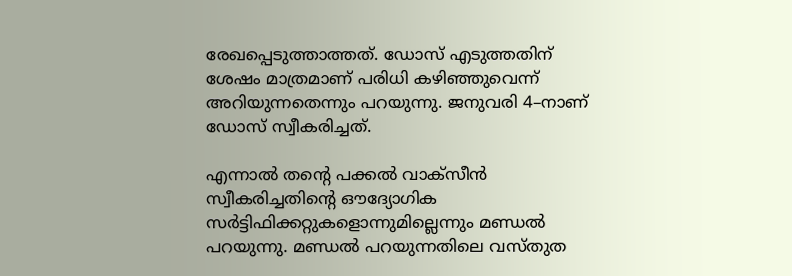രേഖപ്പെടുത്താത്തത്. ഡോസ് എടുത്തതിന് ശേഷം മാത്രമാണ് പരിധി കഴിഞ്ഞുവെന്ന് അറിയുന്നതെന്നും പറയുന്നു. ജനുവരി 4–നാണ് ഡോസ് സ്വീകരിച്ചത്.

എന്നാൽ തന്റെ പക്കൽ വാക്സീൻ സ്വീകരിച്ചതിന്റെ ഔദ്യോഗിക സർട്ടിഫിക്കറ്റുകളൊന്നുമില്ലെന്നും മണ്ഡൽ പറയുന്നു. മണ്ഡൽ പറയുന്നതിലെ വസ്തുത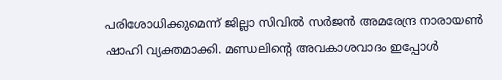പരിശോധിക്കുമെന്ന് ജില്ലാ സിവിൽ സർജൻ അമരേന്ദ്ര നാരായൺ ഷാഹി വ്യക്തമാക്കി. മണ്ഡലിന്റെ അവകാശവാദം ഇപ്പോൾ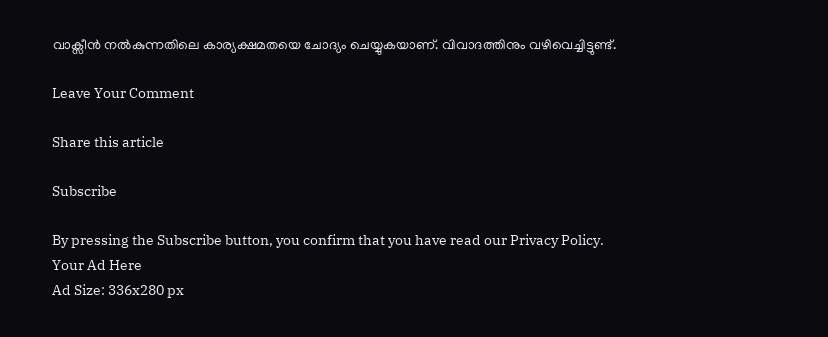വാക്സീൻ നൽകുന്നതിലെ കാര്യക്ഷമതയെ ചോദ്യം ചെയ്യുകയാണ്. വിവാദത്തിനും വഴിവെച്ചിട്ടുണ്ട്.

Leave Your Comment

Share this article

Subscribe

By pressing the Subscribe button, you confirm that you have read our Privacy Policy.
Your Ad Here
Ad Size: 336x280 px